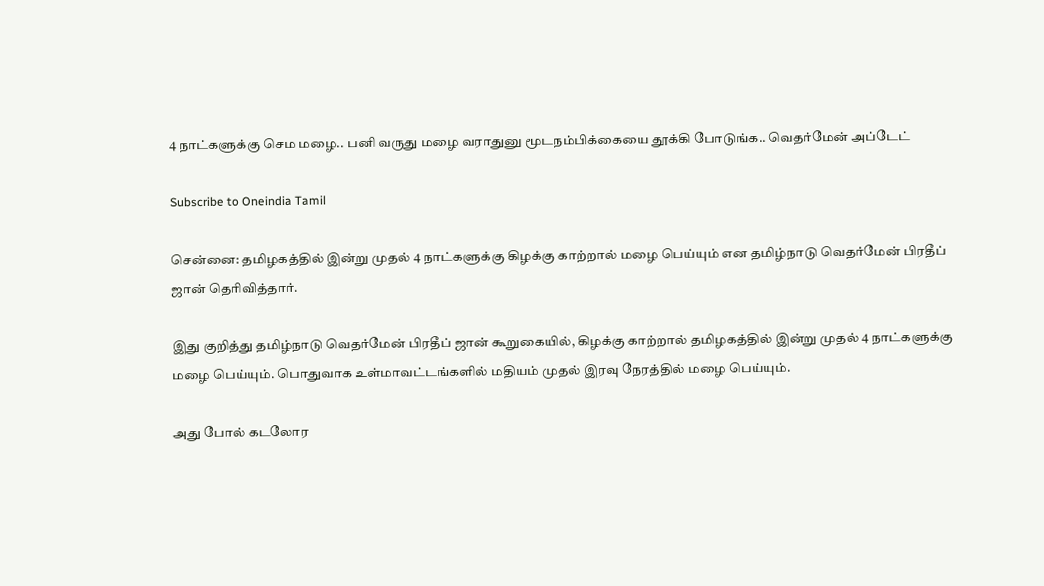4 நாட்களுக்கு செம மழை.. பனி வருது மழை வராதுனு மூடநம்பிக்கையை தூக்கி போடுங்க.. வெதர்மேன் அப்டேட்

Subscribe to Oneindia Tamil

சென்னை: தமிழகத்தில் இன்று முதல் 4 நாட்களுக்கு கிழக்கு காற்றால் மழை பெய்யும் என தமிழ்நாடு வெதர்மேன் பிரதீப் ஜான் தெரிவித்தார்.

இது குறித்து தமிழ்நாடு வெதர்மேன் பிரதீப் ஜான் கூறுகையில், கிழக்கு காற்றால் தமிழகத்தில் இன்று முதல் 4 நாட்களுக்கு மழை பெய்யும். பொதுவாக உள்மாவட்டங்களில் மதியம் முதல் இரவு நேரத்தில் மழை பெய்யும்.

அது போல் கடலோர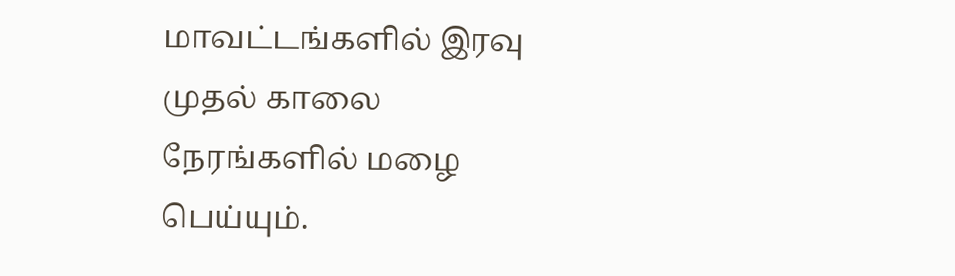மாவட்டங்களில் இரவு முதல் காலை நேரங்களில் மழை பெய்யும்.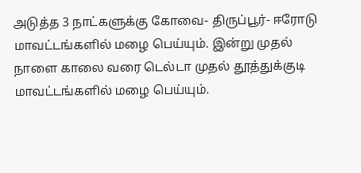அடுத்த 3 நாட்களுக்கு கோவை- திருப்பூர்- ஈரோடு மாவட்டங்களில் மழை பெய்யும். இன்று முதல் நாளை காலை வரை டெல்டா முதல் தூத்துக்குடி மாவட்டங்களில் மழை பெய்யும்.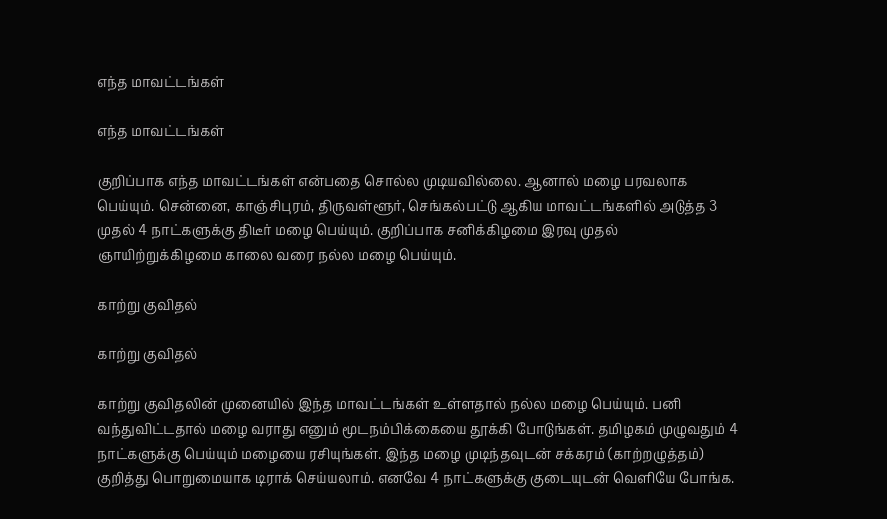எந்த மாவட்டங்கள்

எந்த மாவட்டங்கள்

குறிப்பாக எந்த மாவட்டங்கள் என்பதை சொல்ல முடியவில்லை. ஆனால் மழை பரவலாக பெய்யும். சென்னை, காஞ்சிபுரம், திருவள்ளூர், செங்கல்பட்டு ஆகிய மாவட்டங்களில் அடுத்த 3 முதல் 4 நாட்களுக்கு திடீர் மழை பெய்யும். குறிப்பாக சனிக்கிழமை இரவு முதல் ஞாயிற்றுக்கிழமை காலை வரை நல்ல மழை பெய்யும்.

காற்று குவிதல்

காற்று குவிதல்

காற்று குவிதலின் முனையில் இந்த மாவட்டங்கள் உள்ளதால் நல்ல மழை பெய்யும். பனி வந்துவிட்டதால் மழை வராது எனும் மூடநம்பிக்கையை தூக்கி போடுங்கள். தமிழகம் முழுவதும் 4 நாட்களுக்கு பெய்யும் மழையை ரசியுங்கள். இந்த மழை முடிந்தவுடன் சக்கரம் (காற்றழுத்தம்) குறித்து பொறுமையாக டிராக் செய்யலாம். எனவே 4 நாட்களுக்கு குடையுடன் வெளியே போங்க.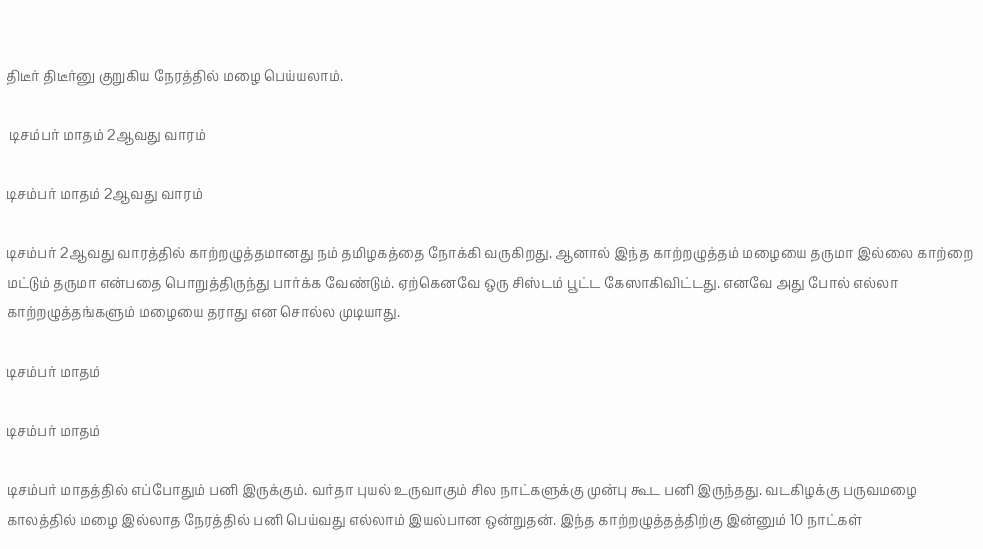திடீர் திடீர்னு குறுகிய நேரத்தில் மழை பெய்யலாம்.

 டிசம்பர் மாதம் 2ஆவது வாரம்

டிசம்பர் மாதம் 2ஆவது வாரம்

டிசம்பர் 2ஆவது வாரத்தில் காற்றழுத்தமானது நம் தமிழகத்தை நோக்கி வருகிறது. ஆனால் இந்த காற்றழுத்தம் மழையை தருமா இல்லை காற்றை மட்டும் தருமா என்பதை பொறுத்திருந்து பார்க்க வேண்டும். ஏற்கெனவே ஒரு சிஸ்டம் பூட்ட கேஸாகிவிட்டது. எனவே அது போல் எல்லா காற்றழுத்தங்களும் மழையை தராது என சொல்ல முடியாது.

டிசம்பர் மாதம்

டிசம்பர் மாதம்

டிசம்பர் மாதத்தில் எப்போதும் பனி இருக்கும். வர்தா புயல் உருவாகும் சில நாட்களுக்கு முன்பு கூட பனி இருந்தது. வடகிழக்கு பருவமழை காலத்தில் மழை இல்லாத நேரத்தில் பனி பெய்வது எல்லாம் இயல்பான ஒன்றுதன். இந்த காற்றழுத்தத்திற்கு இன்னும் 10 நாட்கள்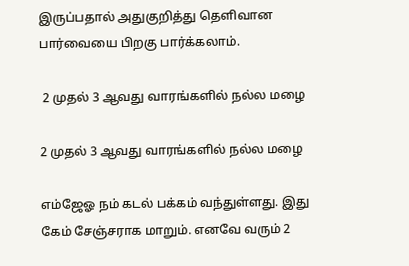இருப்பதால் அதுகுறித்து தெளிவான பார்வையை பிறகு பார்க்கலாம்.

 2 முதல் 3 ஆவது வாரங்களில் நல்ல மழை

2 முதல் 3 ஆவது வாரங்களில் நல்ல மழை

எம்ஜேஓ நம் கடல் பக்கம் வந்துள்ளது. இது கேம் சேஞ்சராக மாறும். எனவே வரும் 2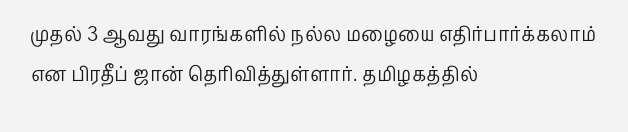முதல் 3 ஆவது வாரங்களில் நல்ல மழையை எதிர்பார்க்கலாம் என பிரதீப் ஜான் தெரிவித்துள்ளார். தமிழகத்தில்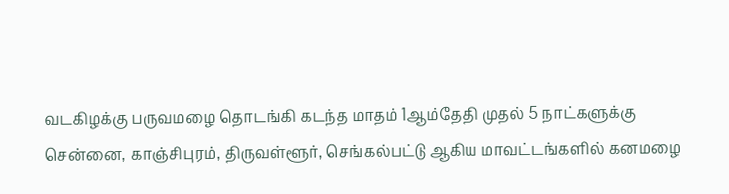வடகிழக்கு பருவமழை தொடங்கி கடந்த மாதம் 1ஆம்தேதி முதல் 5 நாட்களுக்கு சென்னை, காஞ்சிபுரம், திருவள்ளூர், செங்கல்பட்டு ஆகிய மாவட்டங்களில் கனமழை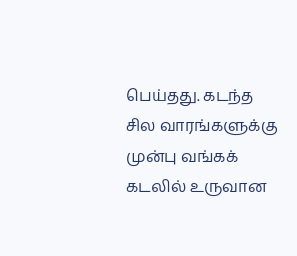பெய்தது. கடந்த சில வாரங்களுக்கு முன்பு வங்கக் கடலில் உருவான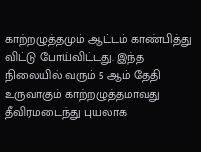காற்றழுத்தமும் ஆட்டம் காண்பித்து விட்டு போய்விட்டது. இந்த நிலையில் வரும் 5 ஆம் தேதி உருவாகும் காற்றழுத்தமாவது தீவிரமடைந்து புயலாக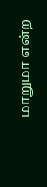மாறுமா என்ற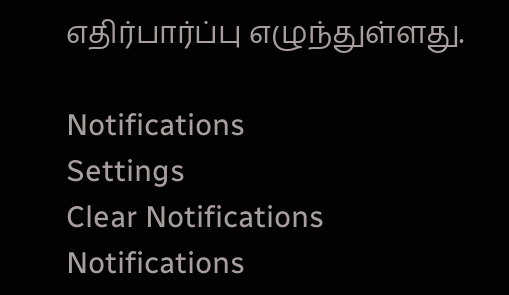எதிர்பார்ப்பு எழுந்துள்ளது.

Notifications
Settings
Clear Notifications
Notifications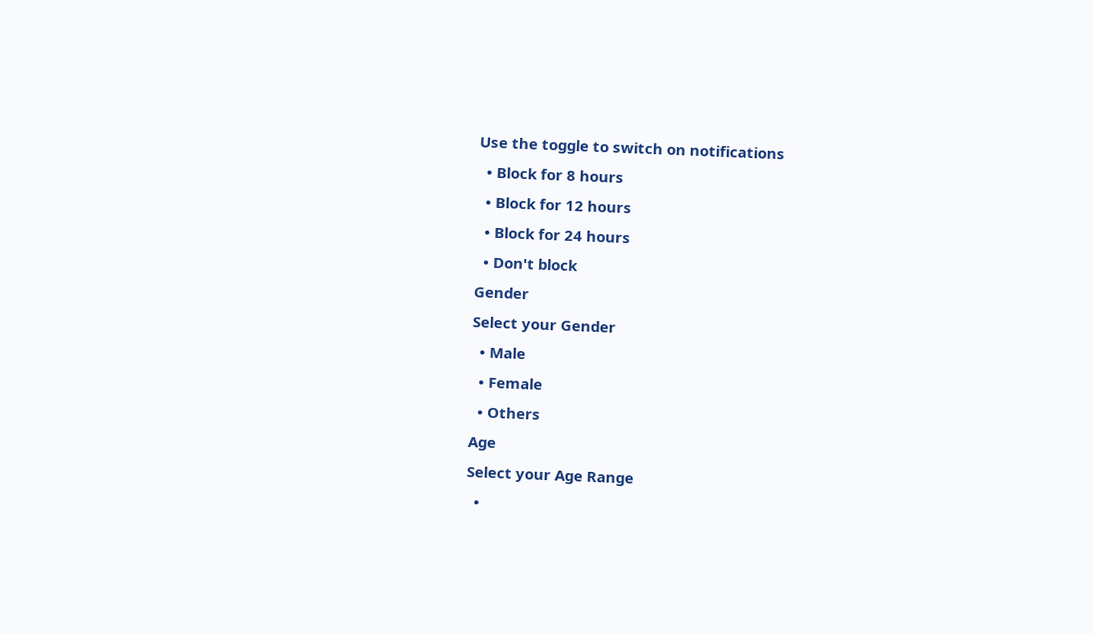Use the toggle to switch on notifications
  • Block for 8 hours
  • Block for 12 hours
  • Block for 24 hours
  • Don't block
Gender
Select your Gender
  • Male
  • Female
  • Others
Age
Select your Age Range
  •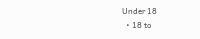Under 18
  • 18 to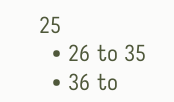25
  • 26 to 35
  • 36 to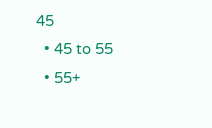45
  • 45 to 55
  • 55+